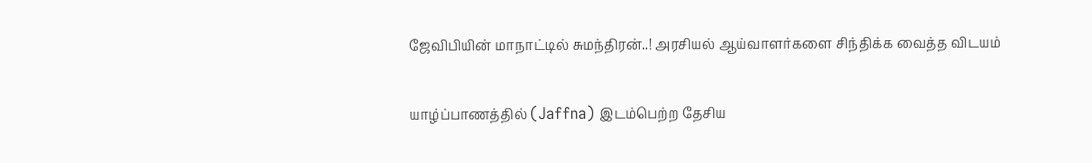ஜேவிபியின் மாநாட்டில் சுமந்திரன்..! அரசியல் ஆய்வாளர்களை சிந்திக்க வைத்த விடயம்

யாழ்ப்பாணத்தில் (Jaffna) இடம்பெற்ற தேசிய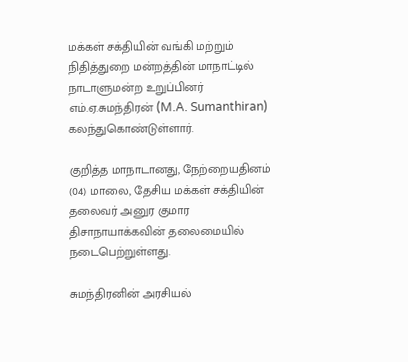மக்கள் சக்தியின் வங்கி மற்றும் நிதித்துறை மன்றத்தின் மாநாட்டில் நாடாளுமன்ற உறுப்பினர் எம்.ஏ.சுமந்திரன் (M.A. Sumanthiran) கலந்துகொண்டுள்ளார்.

குறித்த மாநாடானது, நேற்றையதினம் (04) மாலை, தேசிய மக்கள் சக்தியின் தலைவர் அனுர குமார திசாநாயாக்கவின் தலைமையில் நடைபெற்றுள்ளது.

சுமந்திரனின் அரசியல்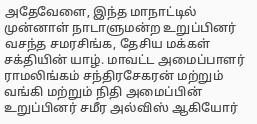அதேவேளை, இந்த மாநாட்டில் முன்னாள் நாடாளுமன்ற உறுப்பினர் வசந்த சமரசிங்க, தேசிய மக்கள் சக்தியின் யாழ். மாவட்ட அமைப்பாளர் ராமலிங்கம் சந்திரசேகரன் மற்றும் வங்கி மற்றும் நிதி அமைப்பின் உறுப்பினர் சமீர அல்விஸ் ஆகியோர்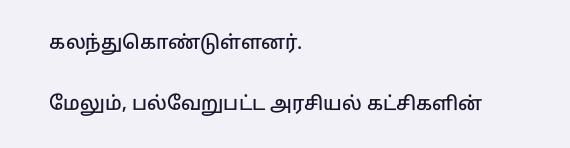கலந்துகொண்டுள்ளனர்.

மேலும், பல்வேறுபட்ட அரசியல் கட்சிகளின்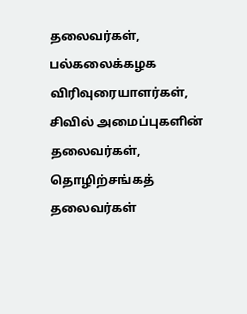தலைவர்கள், பல்கலைக்கழக விரிவுரையாளர்கள், சிவில் அமைப்புகளின் தலைவர்கள், தொழிற்சங்கத் தலைவர்கள்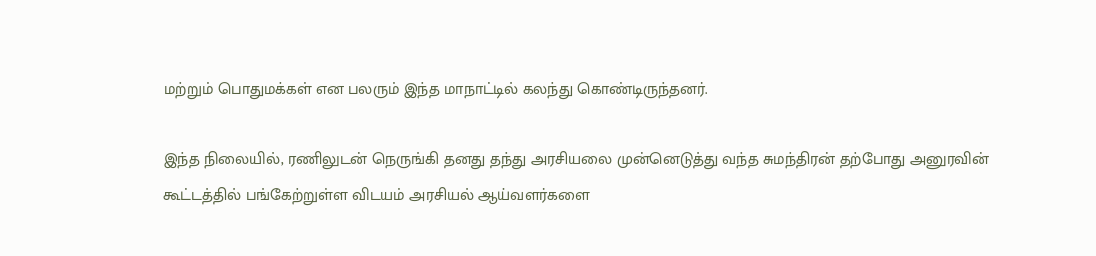மற்றும் பொதுமக்கள் என பலரும் இந்த மாநாட்டில் கலந்து கொண்டிருந்தனர்.

இந்த நிலையில், ரணிலுடன் நெருங்கி தனது தந்து அரசியலை முன்னெடுத்து வந்த சுமந்திரன் தற்போது அனுரவின் கூட்டத்தில் பங்கேற்றுள்ள விடயம் அரசியல் ஆய்வளர்களை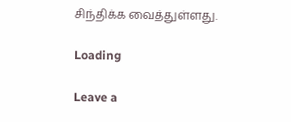சிந்திக்க வைத்துள்ளது.

Loading

Leave a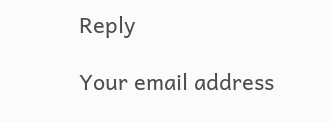Reply

Your email address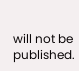will not be published.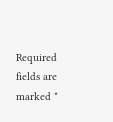Required fields are marked *